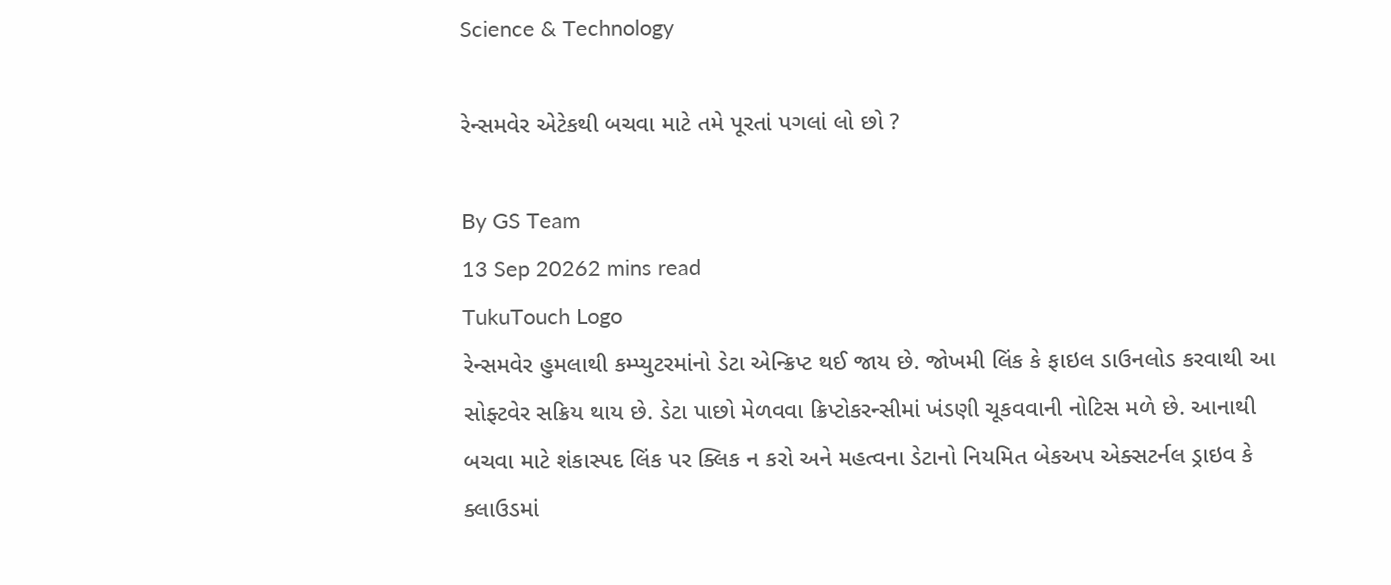Science & Technology

રેન્સમવેર એટેકથી બચવા માટે તમે પૂરતાં પગલાં લો છો ?

By GS Team
13 Sep 20262 mins read
TukuTouch Logo
રેન્સમવેર હુમલાથી કમ્પ્યુટરમાંનો ડેટા એન્ક્રિપ્ટ થઈ જાય છે. જોખમી લિંક કે ફાઇલ ડાઉનલોડ કરવાથી આ સોફ્ટવેર સક્રિય થાય છે. ડેટા પાછો મેળવવા ક્રિપ્ટોકરન્સીમાં ખંડણી ચૂકવવાની નોટિસ મળે છે. આનાથી બચવા માટે શંકાસ્પદ લિંક પર ક્લિક ન કરો અને મહત્વના ડેટાનો નિયમિત બેકઅપ એક્સટર્નલ ડ્રાઇવ કે ક્લાઉડમાં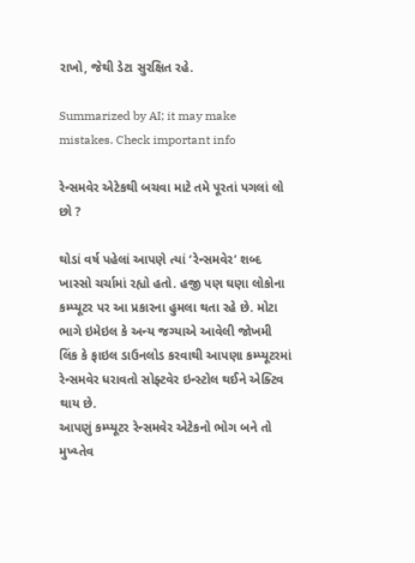રાખો, જેથી ડેટા સુરક્ષિત રહે.

Summarized by AI; it may make mistakes. Check important info

રેન્સમવેર એટેકથી બચવા માટે તમે પૂરતાં પગલાં લો છો ?

થોડાં વર્ષ પહેલાં આપણે ત્યાં ‘રેન્સમવેર’ શબ્દ ખાસ્સો ચર્ચામાં રહ્યો હતો. હજી પણ ઘણા લોકોના કમ્પ્યૂટર પર આ પ્રકારના હુમલા થતા રહે છે. મોટા ભાગે ઇમેઇલ કે અન્ય જગ્યાએ આવેલી જોખમી લિંક કે ફાઇલ ડાઉનલોડ કરવાથી આપણા કમ્પ્યૂટરમાં રેન્સમવેર ધરાવતો સોફ્ટવેર ઇન્સ્ટોલ થઈને એક્ટિવ થાય છે.
આપણું કમ્પ્યૂટર રેન્સમવેર એટેકનો ભોગ બને તો મુખ્ય્તેવ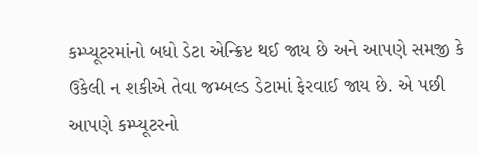કમ્પ્યૂટરમાંનો બધો ડેટા એન્ક્રિપ્ટ થઈ જાય છે અને આપણે સમજી કે ઉકેલી ન શકીએ તેવા જમ્બલ્ડ ડેટામાં ફેરવાઈ જાય છે. એ પછી આપણે કમ્પ્યૂટરનો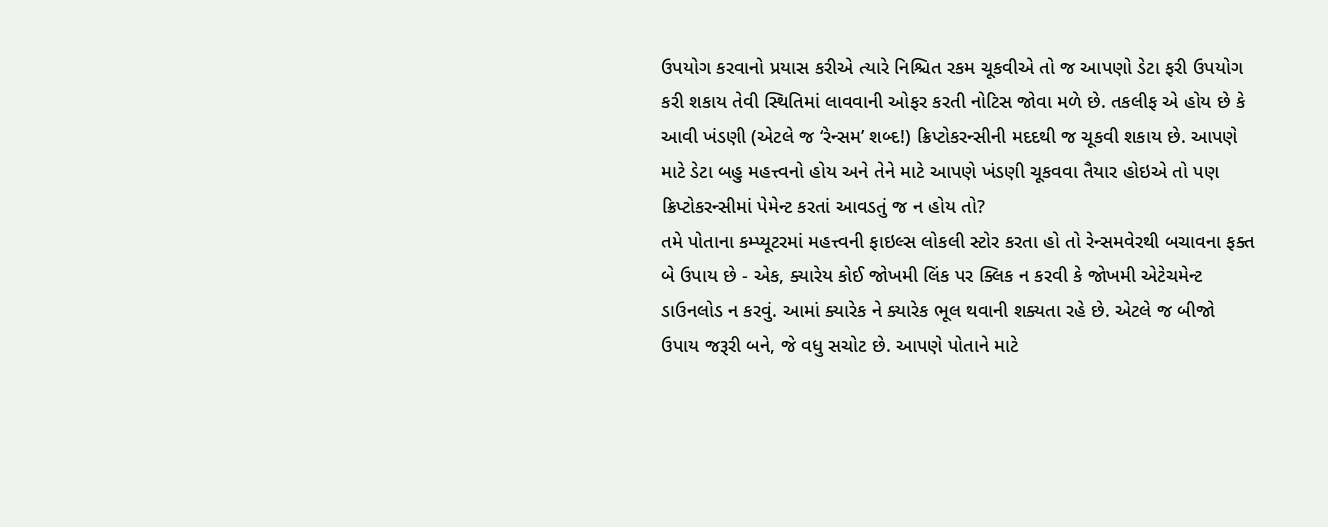ઉપયોગ કરવાનો પ્રયાસ કરીએ ત્યારે નિશ્ચિત રકમ ચૂકવીએ તો જ આપણો ડેટા ફરી ઉપયોગ કરી શકાય તેવી સ્થિતિમાં લાવવાની ઓફર કરતી નોટિસ જોવા મળે છે. તકલીફ એ હોય છે કે આવી ખંડણી (એટલે જ ‘રેન્સમ’ શબ્દ!) ક્રિપ્ટોકરન્સીની મદદથી જ ચૂકવી શકાય છે. આપણે માટે ડેટા બહુ મહત્ત્વનો હોય અને તેને માટે આપણે ખંડણી ચૂકવવા તૈયાર હોઇએ તો પણ ક્રિપ્ટોકરન્સીમાં પેમેન્ટ કરતાં આવડતું જ ન હોય તો?
તમે પોતાના કમ્પ્યૂટરમાં મહત્ત્વની ફાઇલ્સ લોકલી સ્ટોર કરતા હો તો રેન્સમવેરથી બચાવના ફક્ત બે ઉપાય છે - એક, ક્યારેય કોઈ જોખમી લિંક પર ક્લિક ન કરવી કે જોખમી એટેચમેન્ટ ડાઉનલોડ ન કરવું. આમાં ક્યારેક ને ક્યારેક ભૂલ થવાની શક્યતા રહે છે. એટલે જ બીજો ઉપાય જરૂરી બને, જે વધુ સચોટ છે. આપણે પોતાને માટે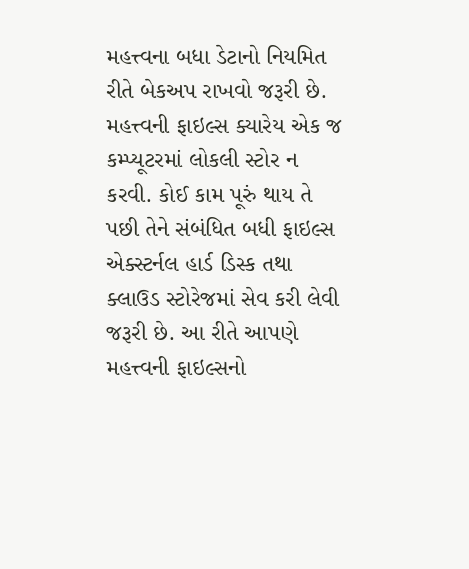મહત્ત્વના બધા ડેટાનો નિયમિત રીતે બેકઅપ રાખવો જરૂરી છે. મહત્ત્વની ફાઇલ્સ ક્યારેય એક જ કમ્પ્યૂટરમાં લોકલી સ્ટોર ન કરવી. કોઈ કામ પૂરું થાય તે પછી તેને સંબંધિત બધી ફાઇલ્સ એક્સ્ટર્નલ હાર્ડ ડિસ્ક તથા ક્લાઉડ સ્ટોરેજમાં સેવ કરી લેવી જરૂરી છે. આ રીતે આપણે મહત્ત્વની ફાઇલ્સનો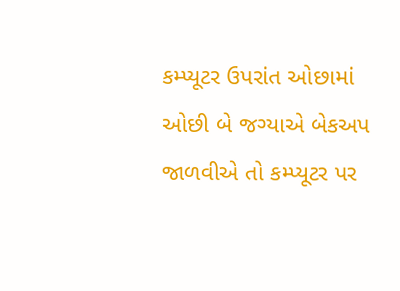કમ્પ્યૂટર ઉપરાંત ઓછામાં ઓછી બે જગ્યાએ બેકઅપ જાળવીએ તો કમ્પ્યૂટર પર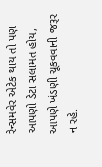રેન્સમવેર એટેક થાય તો પણ આપણો ડેટા સલામત હોય, આપણે ખંડણી ચૂકવવાની જરૂર ન રહે.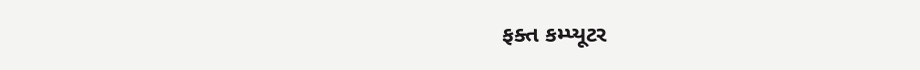ફક્ત કમ્પ્યૂટર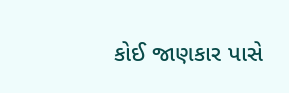કોઈ જાણકાર પાસે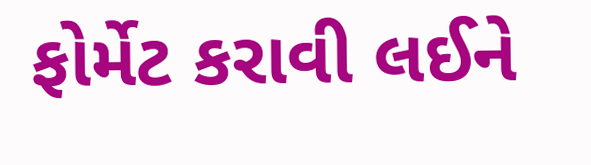ફોર્મેટ કરાવી લઈને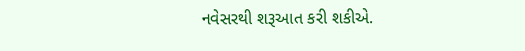નવેસરથી શરૂઆત કરી શકીએ.